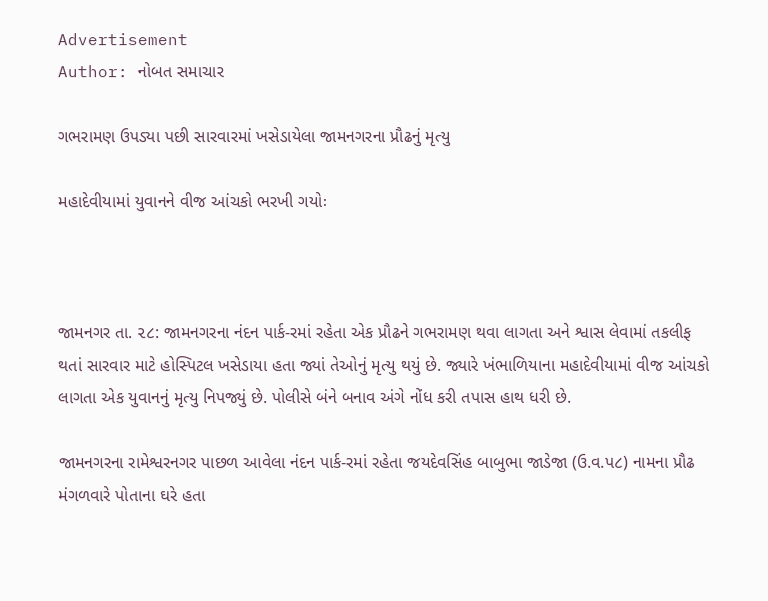Advertisement
Author: નોબત સમાચાર

ગભરામણ ઉપડ્યા પછી સારવારમાં ખસેડાયેલા જામનગરના પ્રૌઢનું મૃત્યુ

મહાદેવીયામાં યુવાનને વીજ આંચકો ભરખી ગયોઃ



જામનગર તા. ૨૮: જામનગરના નંદન પાર્ક-રમાં રહેતા એક પ્રૌઢને ગભરામણ થવા લાગતા અને શ્વાસ લેવામાં તકલીફ થતાં સારવાર માટે હોસ્પિટલ ખસેડાયા હતા જ્યાં તેઓનું મૃત્યુ થયું છે. જ્યારે ખંભાળિયાના મહાદેવીયામાં વીજ આંચકો લાગતા એક યુવાનનું મૃત્યુ નિપજ્યું છે. પોલીસે બંને બનાવ અંગે નોંધ કરી તપાસ હાથ ધરી છે.

જામનગરના રામેશ્વરનગર પાછળ આવેલા નંદન પાર્ક-રમાં રહેતા જયદેવસિંહ બાબુભા જાડેજા (ઉ.વ.પ૮) નામના પ્રૌઢ મંગળવારે પોતાના ઘરે હતા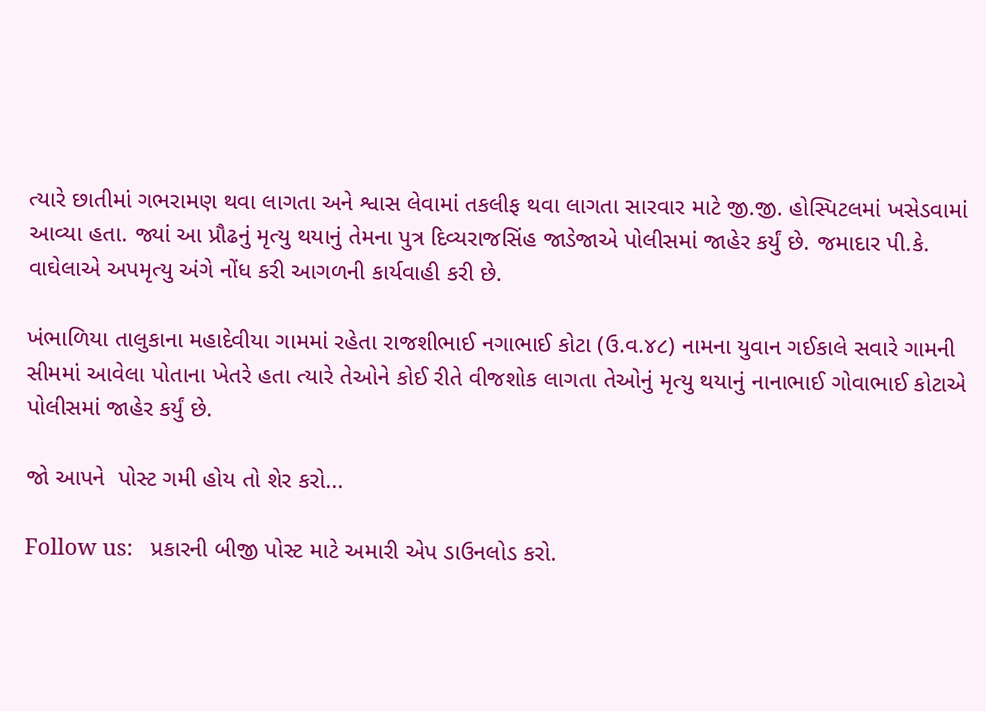ત્યારે છાતીમાં ગભરામણ થવા લાગતા અને શ્વાસ લેવામાં તકલીફ થવા લાગતા સારવાર માટે જી.જી. હોસ્પિટલમાં ખસેડવામાં આવ્યા હતા. જ્યાં આ પ્રૌઢનું મૃત્યુ થયાનું તેમના પુત્ર દિવ્યરાજસિંહ જાડેજાએ પોલીસમાં જાહેર કર્યું છે. જમાદાર પી.કે. વાઘેલાએ અપમૃત્યુ અંગે નોંધ કરી આગળની કાર્યવાહી કરી છે.

ખંભાળિયા તાલુકાના મહાદેવીયા ગામમાં રહેતા રાજશીભાઈ નગાભાઈ કોટા (ઉ.વ.૪૮) નામના યુવાન ગઈકાલે સવારે ગામની સીમમાં આવેલા પોતાના ખેતરે હતા ત્યારે તેઓને કોઈ રીતે વીજશોક લાગતા તેઓનું મૃત્યુ થયાનું નાનાભાઈ ગોવાભાઈ કોટાએ પોલીસમાં જાહેર કર્યું છે.

જો આપને  પોસ્ટ ગમી હોય તો શેર કરો...

Follow us:   પ્રકારની બીજી પોસ્ટ માટે અમારી એપ ડાઉનલોડ કરો.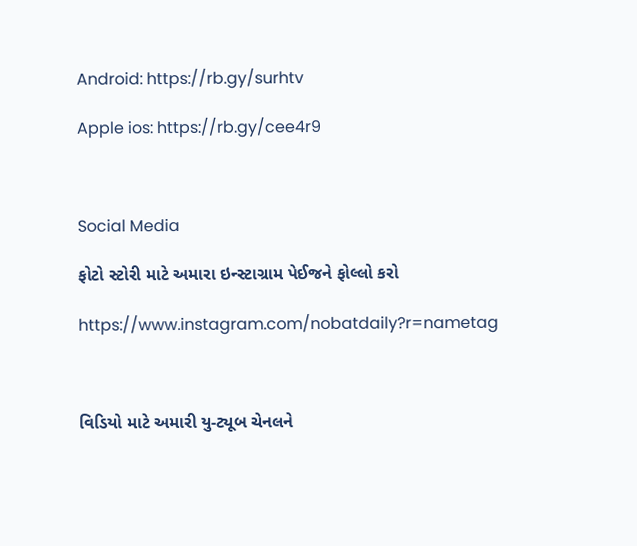Android: https://rb.gy/surhtv

Apple ios: https://rb.gy/cee4r9



Social Media

ફોટો સ્ટોરી માટે અમારા ઇન્સ્ટાગ્રામ પેઈજને ફોલ્લો કરો

https://www.instagram.com/nobatdaily?r=nametag



વિડિયો માટે અમારી યુ-ટ્યૂબ ચેનલને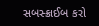સબસ્ક્રાઈબ કરો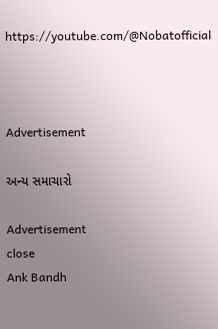https://youtube.com/@Nobatofficial



Advertisement

અન્ય સમાચારો

Advertisement
close
Ank Bandh